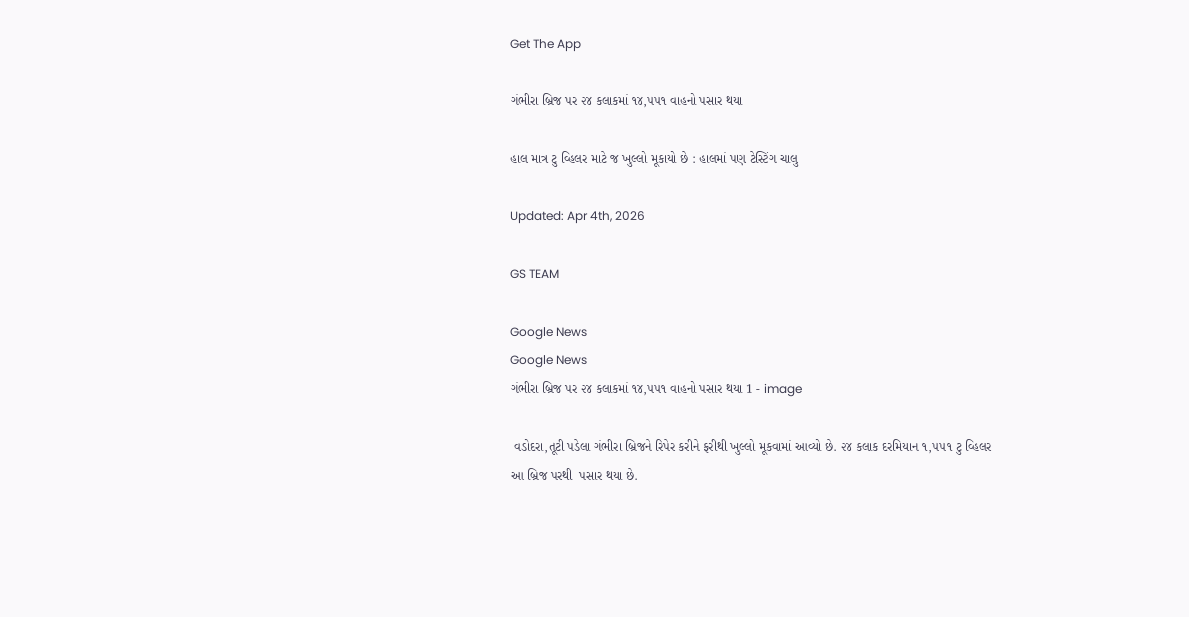Get The App

ગંભીરા બ્રિજ પર ૨૪ કલાકમાં ૧૪,૫૫૧ વાહનો પસાર થયા

હાલ માત્ર ટુ વ્હિલર માટે જ ખુલ્લો મૂકાયો છે : હાલમાં પણ ટેસ્ટિંગ ચાલુ

Updated: Apr 4th, 2026

GS TEAM

Google News
Google News
ગંભીરા બ્રિજ પર ૨૪ કલાકમાં ૧૪,૫૫૧ વાહનો પસાર થયા 1 - image

 વડોદરા,તૂટી પડેલા ગંભીરા બ્રિજને રિપેર કરીને ફરીથી ખુલ્લો મૂકવામાં આવ્યો છે. ૨૪ કલાક દરમિયાન ૧,૫૫૧ ટુ વ્હિલર આ બ્રિજ પરથી  પસાર થયા છે.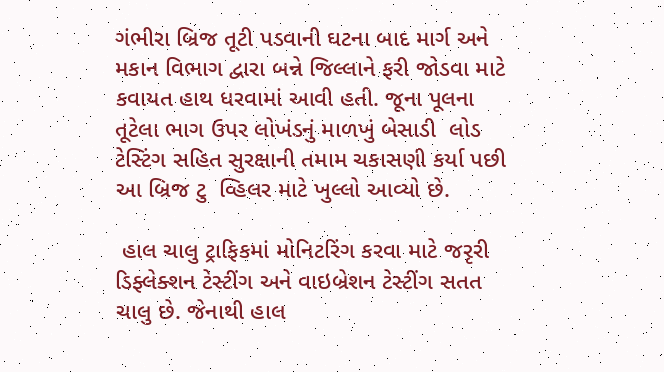ગંભીરા બ્રિજ તૂટી પડવાની ઘટના બાદ માર્ગ અને મકાન વિભાગ દ્વારા બન્ને જિલ્લાને ફરી જોડવા માટે કવાયત હાથ ધરવામાં આવી હતી. જૂના પૂલના તૂટેલા ભાગ ઉપર લોખંડનું માળખું બેસાડી  લોડ ટેસ્ટિંગ સહિત સુરક્ષાની તમામ ચકાસણી કર્યા પછી આ બ્રિજ ટુ  વ્હિલર માટે ખુલ્લો આવ્યો છે.

 હાલ ચાલુ ટ્રાફિકમાં મોનિટરિંગ કરવા માટે જરૃરી ડિફ્લેક્શન ટેસ્ટીંગ અને વાઇબ્રેશન ટેસ્ટીંગ સતત ચાલુ છે. જેનાથી હાલ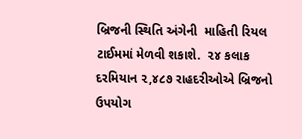બ્રિજની સ્થિતિ અંગેની  માહિતી રિયલ ટાઈમમાં મેળવી શકાશે.  ૨૪ કલાક દરમિયાન ૨,૪૮૭ રાહદરીઓએ બ્રિજનો ઉપયોગ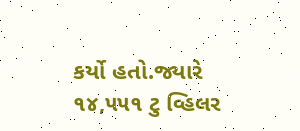કર્યો હતો.જ્યારે  ૧૪,૫૫૧ ટુ વ્હિલર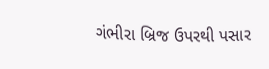ગંભીરા બ્રિજ ઉપરથી પસાર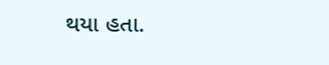થયા હતા.